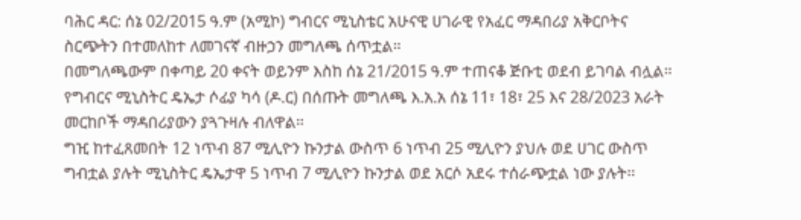ባሕር ዳር: ሰኔ 02/2015 ዓ.ም (አሚኮ) ግብርና ሚኒስቴር አሁናዊ ሀገራዊ የአፈር ማዳበሪያ አቅርቦትና ስርጭትን በተመለከተ ለመገናኛ ብዙኃን መግለጫ ሰጥቷል።
በመግለጫውም በቀጣይ 20 ቀናት ወይንም እስከ ሰኔ 21/2015 ዓ.ም ተጠናቆ ጅቡቲ ወደብ ይገባል ብሏል።
የግብርና ሚኒስትር ዴኤታ ሶፊያ ካሳ (ዶ.ር) በሰጡት መግለጫ እ.አ.አ ሰኔ 11፣ 18፣ 25 እና 28/2023 አራት መርከቦች ማዳበሪያውን ያጓጉዛሉ ብለዋል።
ግዢ ከተፈጸመበት 12 ነጥብ 87 ሚሊዮን ኩንታል ውስጥ 6 ነጥብ 25 ሚሊዮን ያህሉ ወደ ሀገር ውስጥ ግብቷል ያሉት ሚኒስትር ዴኤታዋ 5 ነጥብ 7 ሚሊዮን ኩንታል ወደ አርሶ አደሩ ተሰራጭቷል ነው ያሉት፡፡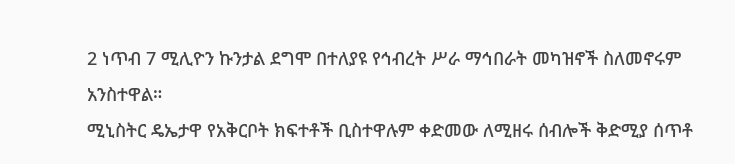2 ነጥብ 7 ሚሊዮን ኩንታል ደግሞ በተለያዩ የኅብረት ሥራ ማኅበራት መካዝኖች ስለመኖሩም አንስተዋል።
ሚኒስትር ዴኤታዋ የአቅርቦት ክፍተቶች ቢስተዋሉም ቀድመው ለሚዘሩ ሰብሎች ቅድሚያ ሰጥቶ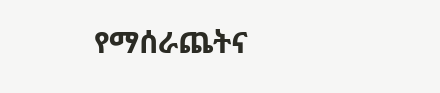የማሰራጨትና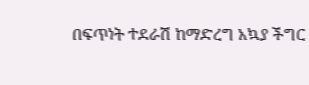በፍጥነት ተደራሽ ከማድረግ አኳያ ችግር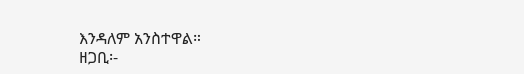እንዳለም አንስተዋል።
ዘጋቢ፡-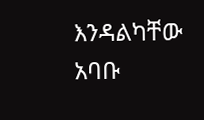እንዳልካቸው አባቡ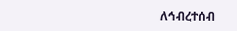ለኅብረተሰብ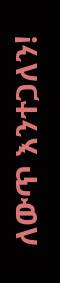ለውጥ እንተጋለን!